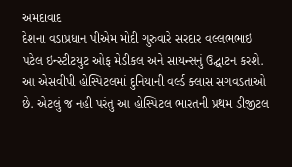અમદાવાદ
દેશના વડાપ્રધાન પીએમ મોદી ગુરુવારે સરદાર વલ્લભભાઇ પટેલ ઇન્સ્ટીટયુટ ઓફ મેડીકલ અને સાયન્સનું ઉદ્ઘાટન કરશે. આ એસવીપી હોસ્પિટલમાં દુનિયાની વર્લ્ડ ક્લાસ સગવડતાઓ છે. એટલું જ નહી પરંતુ આ હોસ્પિટલ ભારતની પ્રથમ ડીજીટલ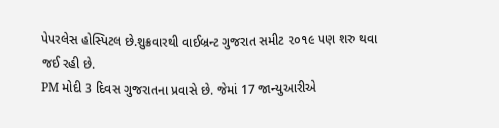પેપરલેસ હોસ્પિટલ છે.શુક્રવારથી વાઈબ્રન્ટ ગુજરાત સમીટ ૨૦૧૯ પણ શરુ થવા જઈ રહી છે.
PM મોદી 3 દિવસ ગુજરાતના પ્રવાસે છે. જેમાં 17 જાન્યુઆરીએ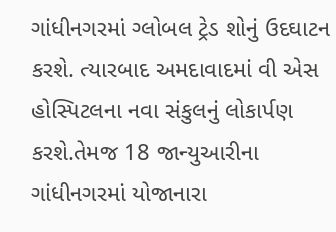ગાંધીનગરમાં ગ્લોબલ ટ્રેડ શોનું ઉદઘાટન કરશે. ત્યારબાદ અમદાવાદમાં વી એસ હોસ્પિટલના નવા સંકુલનું લોકાર્પણ કરશે.તેમજ 18 જાન્યુઆરીના ગાંધીનગરમાં યોજાનારા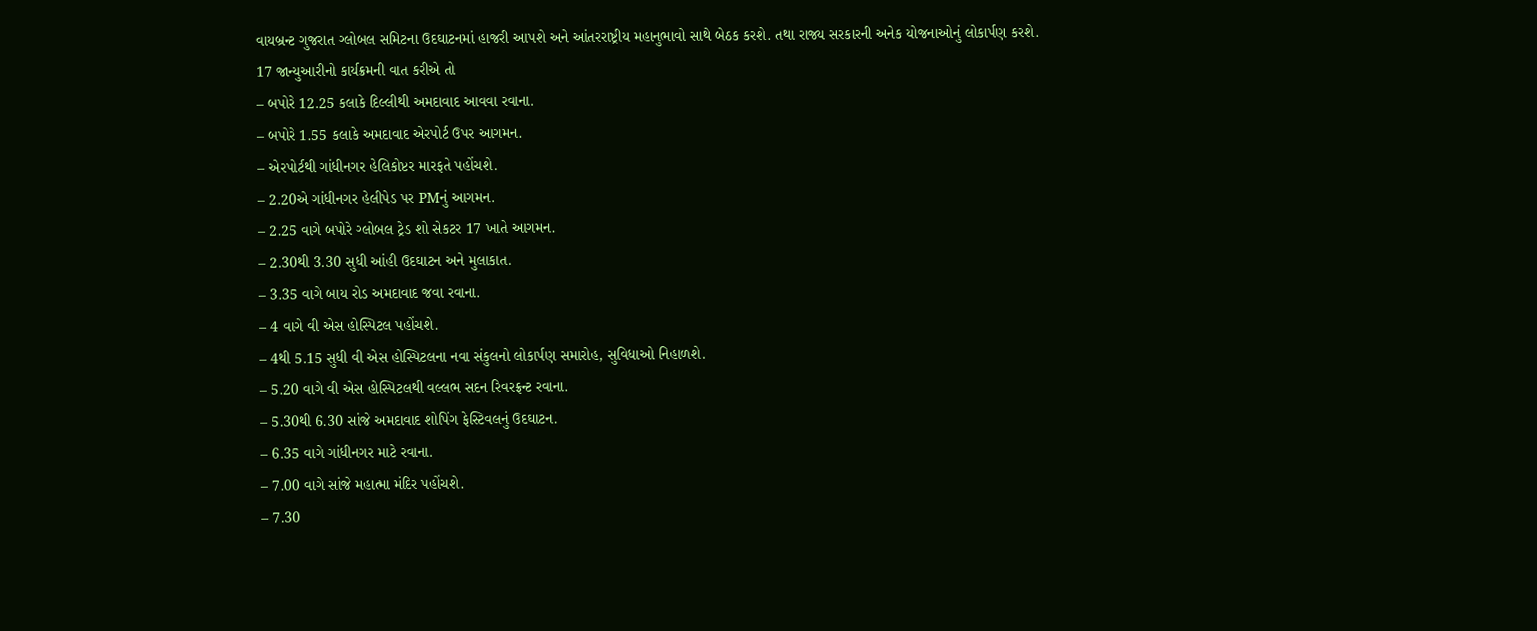વાયબ્રન્ટ ગુજરાત ગ્લોબલ સમિટના ઉદઘાટનમાં હાજરી આપશે અને આંતરરાષ્ટ્રીય મહાનુભાવો સાથે બેઠક કરશે. તથા રાજ્ય સરકારની અનેક યોજનાઓનું લોકાર્પણ કરશે.
17 જાન્યુઆરીનો કાર્યક્રમની વાત કરીએ તો
– બપોરે 12.25 કલાકે દિલ્લીથી અમદાવાદ આવવા રવાના.
– બપોરે 1.55 કલાકે અમદાવાદ એરપોર્ટ ઉપર આગમન.
– એરપોર્ટથી ગાંધીનગર હેલિકોપ્ટર મારફતે પહોંચશે.
– 2.20એ ગાંધીનગર હેલીપેડ પર PMનું આગમન.
– 2.25 વાગે બપોરે ગ્લોબલ ટ્રેડ શો સેકટર 17 ખાતે આગમન.
– 2.30થી 3.30 સુધી આંહી ઉદઘાટન અને મુલાકાત.
– 3.35 વાગે બાય રોડ અમદાવાદ જવા રવાના.
– 4 વાગે વી એસ હોસ્પિટલ પહોંચશે.
– 4થી 5.15 સુધી વી એસ હોસ્પિટલના નવા સંકુલનો લોકાર્પણ સમારોહ, સુવિધાઓ નિહાળશે.
– 5.20 વાગે વી એસ હોસ્પિટલથી વલ્લભ સદન રિવરફ્રન્ટ રવાના.
– 5.30થી 6.30 સાંજે અમદાવાદ શોપિંગ ફેસ્ટિવલનું ઉદઘાટન.
– 6.35 વાગે ગાંધીનગર માટે રવાના.
– 7.00 વાગે સાંજે મહાત્મા મંદિર પહોંચશે.
– 7.30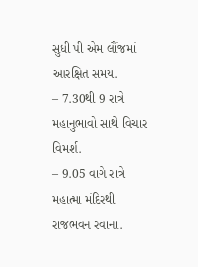સુધી પી એમ લૌંજમાં આરક્ષિત સમય.
– 7.30થી 9 રાત્રે મહાનુભાવો સાથે વિચાર વિમર્શ.
– 9.05 વાગે રાત્રે મહાત્મા મંદિરથી રાજભવન રવાના.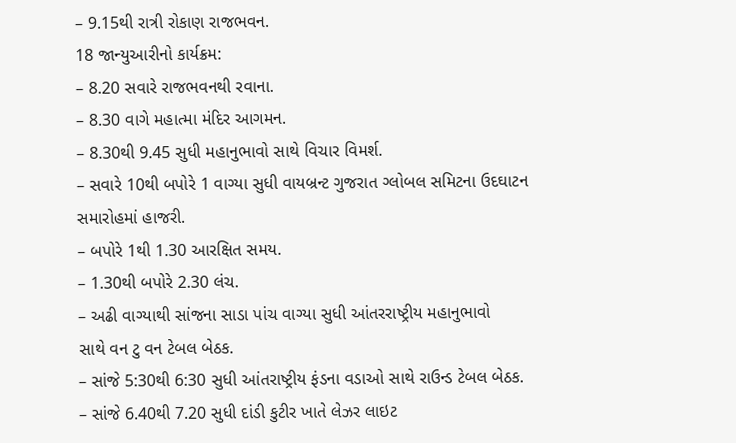– 9.15થી રાત્રી રોકાણ રાજભવન.
18 જાન્યુઆરીનો કાર્યક્રમ:
– 8.20 સવારે રાજભવનથી રવાના.
– 8.30 વાગે મહાત્મા મંદિર આગમન.
– 8.30થી 9.45 સુધી મહાનુભાવો સાથે વિચાર વિમર્શ.
– સવારે 10થી બપોરે 1 વાગ્યા સુધી વાયબ્રન્ટ ગુજરાત ગ્લોબલ સમિટના ઉદઘાટન
સમારોહમાં હાજરી.
– બપોરે 1થી 1.30 આરક્ષિત સમય.
– 1.30થી બપોરે 2.30 લંચ.
– અઢી વાગ્યાથી સાંજના સાડા પાંચ વાગ્યા સુધી આંતરરાષ્ટ્રીય મહાનુભાવો
સાથે વન ટુ વન ટેબલ બેઠક.
– સાંજે 5:30થી 6:30 સુધી આંતરાષ્ટ્રીય ફંડના વડાઓ સાથે રાઉન્ડ ટેબલ બેઠક.
– સાંજે 6.40થી 7.20 સુધી દાંડી કુટીર ખાતે લેઝર લાઇટ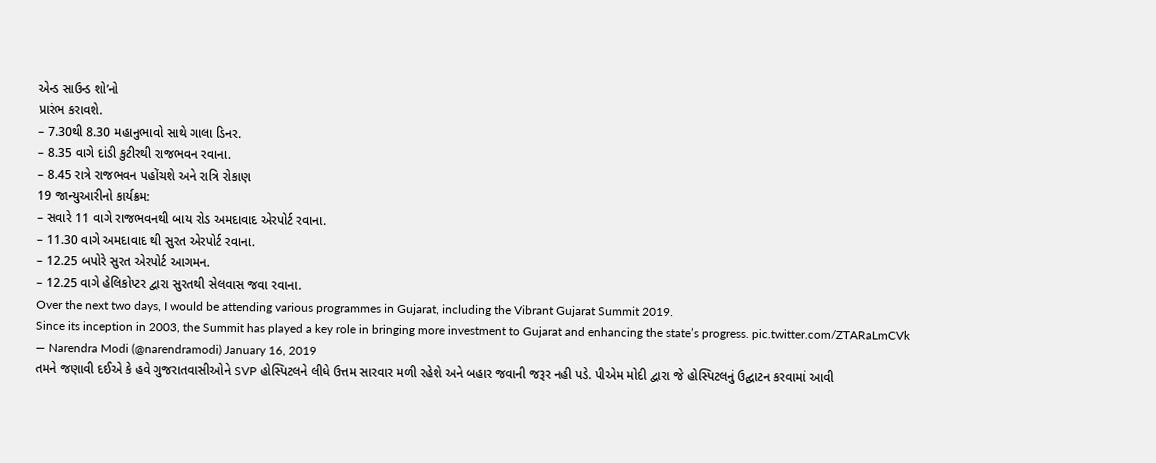એન્ડ સાઉન્ડ શો’નો
પ્રારંભ કરાવશે.
– 7.30થી 8.30 મહાનુભાવો સાથે ગાલા ડિનર.
– 8.35 વાગે દાંડી કુટીરથી રાજભવન રવાના.
– 8.45 રાત્રે રાજભવન પહોંચશે અને રાત્રિ રોકાણ
19 જાન્યુઆરીનો કાર્યક્રમ:
– સવારે 11 વાગે રાજભવનથી બાય રોડ અમદાવાદ એરપોર્ટ રવાના.
– 11.30 વાગે અમદાવાદ થી સુરત એરપોર્ટ રવાના.
– 12.25 બપોરે સુરત એરપોર્ટ આગમન.
– 12.25 વાગે હેલિકોપ્ટર દ્વારા સુરતથી સેલવાસ જવા રવાના.
Over the next two days, I would be attending various programmes in Gujarat, including the Vibrant Gujarat Summit 2019.
Since its inception in 2003, the Summit has played a key role in bringing more investment to Gujarat and enhancing the state’s progress. pic.twitter.com/ZTARaLmCVk
— Narendra Modi (@narendramodi) January 16, 2019
તમને જણાવી દઈએ કે હવે ગુજરાતવાસીઓને SVP હોસ્પિટલને લીધે ઉત્તમ સારવાર મળી રહેશે અને બહાર જવાની જરૂર નહી પડે. પીએમ મોદી દ્વારા જે હોસ્પિટલનું ઉદ્ઘાટન કરવામાં આવી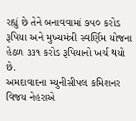રહ્યું છે તેને બનાવવામાં ૭૫૦ કરોડ રૂપિયા અને મુખ્યમંત્રી સ્વર્ણિમ યોજના હેઠળ ૩૩૧ કરોડ રૂપિયાનો ખર્ચ થયો છે.
અમદાવાદના મ્યુનીસીપલ કમિશનર વિજય નેહરાએ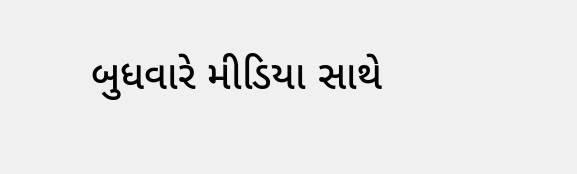બુધવારે મીડિયા સાથે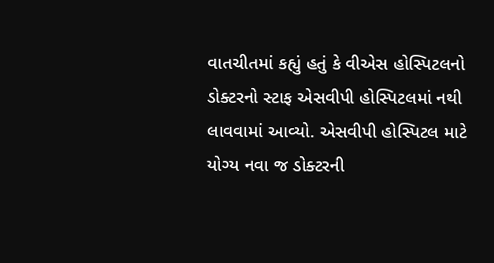વાતચીતમાં કહ્યું હતું કે વીએસ હોસ્પિટલનો ડોક્ટરનો સ્ટાફ એસવીપી હોસ્પિટલમાં નથી લાવવામાં આવ્યો. એસવીપી હોસ્પિટલ માટે યોગ્ય નવા જ ડોક્ટરની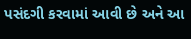પસંદગી કરવામાં આવી છે અને આ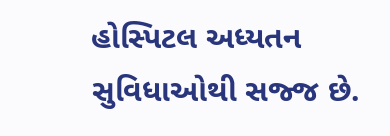હોસ્પિટલ અધ્યતન સુવિધાઓથી સજ્જ છે.